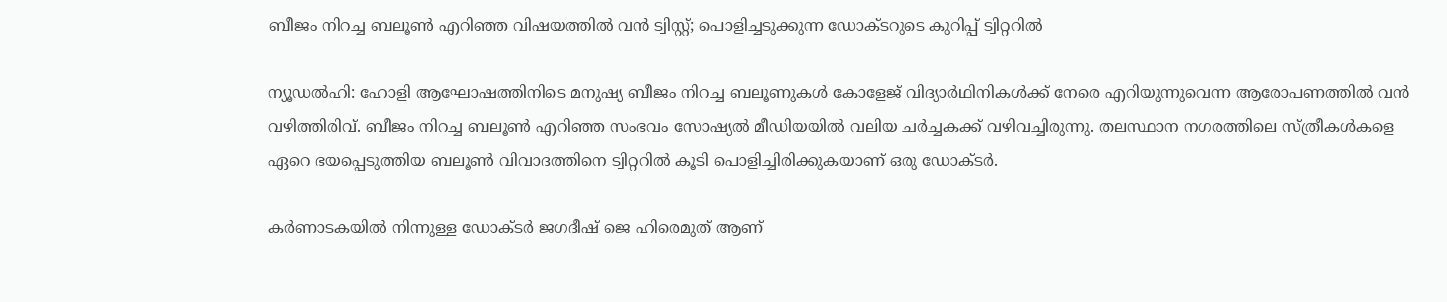ബീജം നിറച്ച ബലൂണ്‍ എറിഞ്ഞ വിഷയത്തില്‍ വന്‍ ട്വിസ്റ്റ്; പൊളിച്ചടുക്കുന്ന ഡോക്ടറുടെ കുറിപ്പ് ട്വിറ്ററില്‍

ന്യൂഡല്‍ഹി: ഹോളി ആഘോഷത്തിനിടെ മനുഷ്യ ബീജം നിറച്ച ബലൂണുകള്‍ കോളേജ് വിദ്യാര്‍ഥിനികള്‍ക്ക് നേരെ എറിയുന്നുവെന്ന ആരോപണത്തില്‍ വന്‍ വഴിത്തിരിവ്. ബീജം നിറച്ച ബലൂണ്‍ എറിഞ്ഞ സംഭവം സോഷ്യല്‍ മീഡിയയില്‍ വലിയ ചര്‍ച്ചകക്ക് വഴിവച്ചിരുന്നു. തലസ്ഥാന നഗരത്തിലെ സ്ത്രീകള്‍കളെ ഏറെ ഭയപ്പെടുത്തിയ ബലൂണ്‍ വിവാദത്തിനെ ട്വിറ്ററില്‍ കൂടി പൊളിച്ചിരിക്കുകയാണ് ഒരു ഡോക്ടര്‍.

കര്‍ണാടകയില്‍ നിന്നുള്ള ഡോക്ടര്‍ ജഗദീഷ് ജെ ഹിരെമുത് ആണ്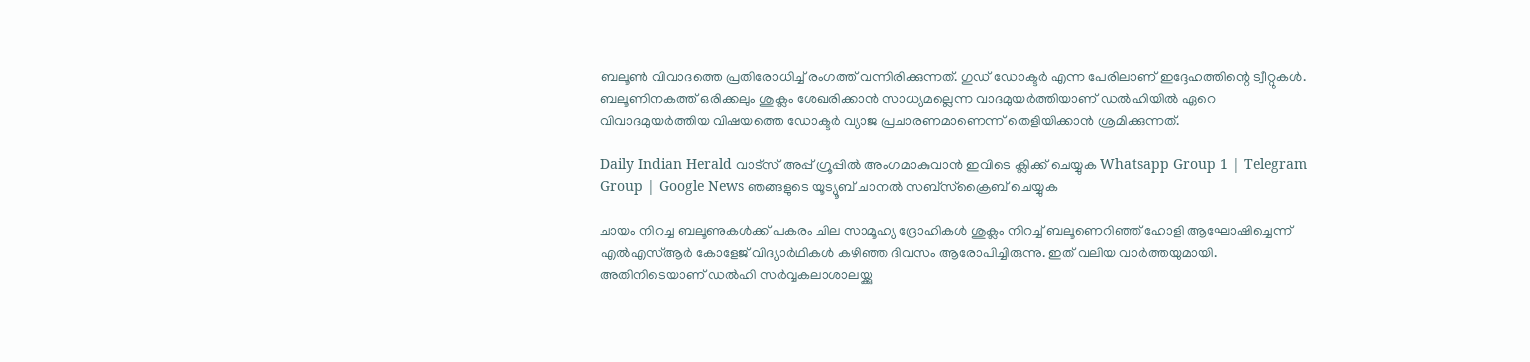ബലൂണ്‍ വിവാദത്തെ പ്രതിരോധിച്ച് രംഗത്ത് വന്നിരിക്കുന്നത്. ഗുഡ് ഡോക്ടര്‍ എന്ന പേരിലാണ് ഇദ്ദേഹത്തിന്റെ ട്വീറ്റുകള്‍. ബലൂണിനകത്ത് ഒരിക്കലും ശുക്ലം ശേഖരിക്കാന്‍ സാധ്യമല്ലെന്ന വാദമുയര്‍ത്തിയാണ് ഡല്‍ഹിയില്‍ ഏറെ വിവാദമുയര്‍ത്തിയ വിഷയത്തെ ഡോക്ടര്‍ വ്യാജ പ്രചാരണമാണെന്ന് തെളിയിക്കാന്‍ ശ്രമിക്കുന്നത്.

Daily Indian Herald വാട്സ് അപ്പ് ഗ്രൂപ്പിൽ അംഗമാകുവാൻ ഇവിടെ ക്ലിക്ക് ചെയ്യുക Whatsapp Group 1 | Telegram Group | Google News ഞങ്ങളുടെ യൂട്യൂബ് ചാനൽ സബ്സ്ക്രൈബ് ചെയ്യുക

ചായം നിറച്ച ബലൂണുകള്‍ക്ക് പകരം ചില സാമൂഹ്യ ദ്രോഹികള്‍ ശുക്ലം നിറച്ച് ബലൂണെറിഞ്ഞ് ഹോളി ആഘോഷിച്ചെന്ന് എല്‍എസ്ആര്‍ കോളേജ് വിദ്യാര്‍ഥികള്‍ കഴിഞ്ഞ ദിവസം ആരോപിച്ചിരുന്നു. ഇത് വലിയ വാര്‍ത്തയുമായി. അതിനിടെയാണ് ഡല്‍ഹി സര്‍വ്വകലാശാലയ്ക്കു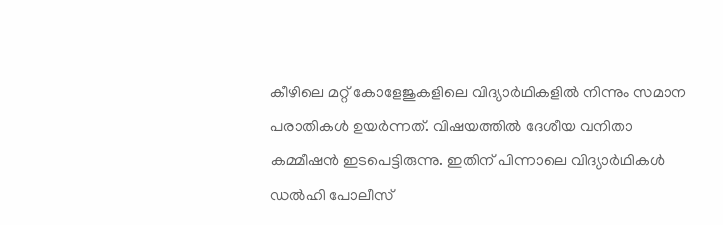കീഴിലെ മറ്റ് കോളേജുകളിലെ വിദ്യാര്‍ഥികളില്‍ നിന്നും സമാന പരാതികള്‍ ഉയര്‍ന്നത്. വിഷയത്തില്‍ ദേശീയ വനിതാ കമ്മീഷന്‍ ഇടപെട്ടിരുന്നു. ഇതിന് പിന്നാലെ വിദ്യാര്‍ഥികള്‍ ഡല്‍ഹി പോലീസ്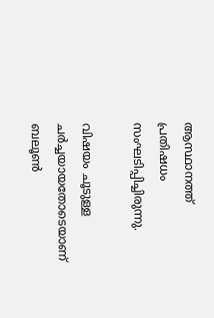ആസ്ഥാനത്ത് പ്രതിഷധം സംഘടിപ്പിച്ചിരുന്നു.

വിഷയം ചൂടുള്ള ചര്‍ച്ചയായതോടെയാണ് ബലൂണ്‍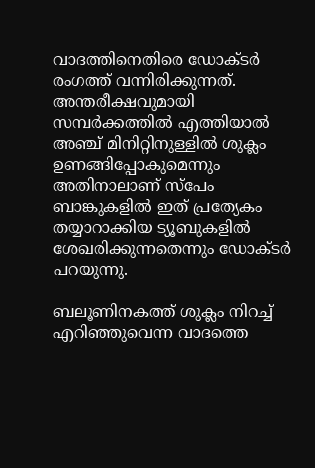വാദത്തിനെതിരെ ഡോക്ടര്‍ രംഗത്ത് വന്നിരിക്കുന്നത്. അന്തരീക്ഷവുമായി സമ്പര്‍ക്കത്തില്‍ എത്തിയാല്‍ അഞ്ച് മിനിറ്റിനുള്ളില്‍ ശുക്ലം ഉണങ്ങിപ്പോകുമെന്നും അതിനാലാണ് സ്പേം ബാങ്കുകളില്‍ ഇത് പ്രത്യേകം തയ്യാറാക്കിയ ട്യൂബുകളില്‍ ശേഖരിക്കുന്നതെന്നും ഡോക്ടര്‍ പറയുന്നു.

ബലൂണിനകത്ത് ശുക്ലം നിറച്ച് എറിഞ്ഞുവെന്ന വാദത്തെ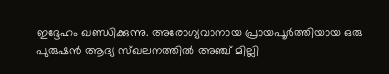ഇദ്ദേഹം ഖണ്ഡിക്കുന്നു. അരോഗ്യവാനായ പ്രായപൂര്‍ത്തിയായ ഒരു പുരുഷന്‍ ആദ്യ സ്ഖലനത്തില്‍ അഞ്ച് മില്ലി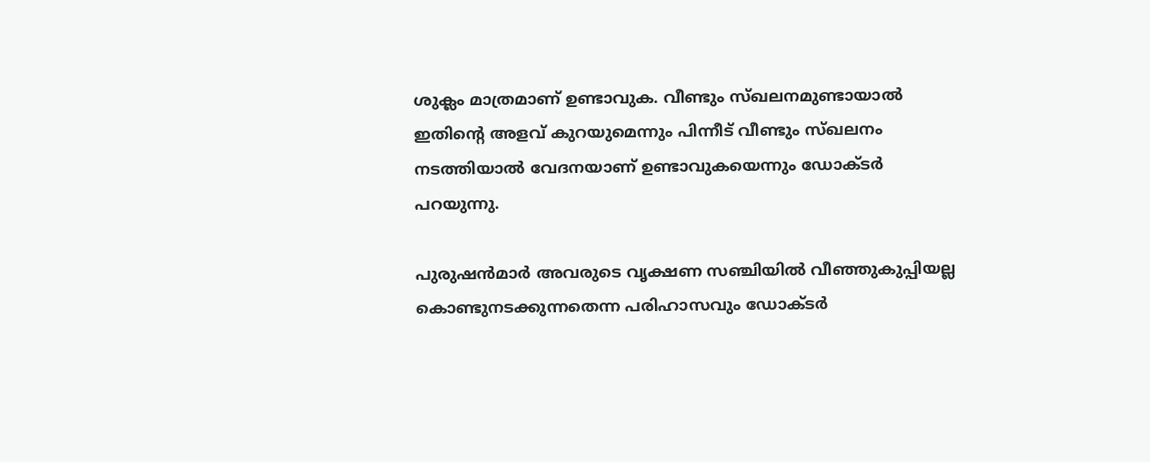ശുക്ലം മാത്രമാണ് ഉണ്ടാവുക. വീണ്ടും സ്ഖലനമുണ്ടായാല്‍ ഇതിന്റെ അളവ് കുറയുമെന്നും പിന്നീട് വീണ്ടും സ്ഖലനം നടത്തിയാല്‍ വേദനയാണ് ഉണ്ടാവുകയെന്നും ഡോക്ടര്‍ പറയുന്നു.

പുരുഷന്‍മാര്‍ അവരുടെ വൃക്ഷണ സഞ്ചിയില്‍ വീഞ്ഞുകുപ്പിയല്ല കൊണ്ടുനടക്കുന്നതെന്ന പരിഹാസവും ഡോക്ടര്‍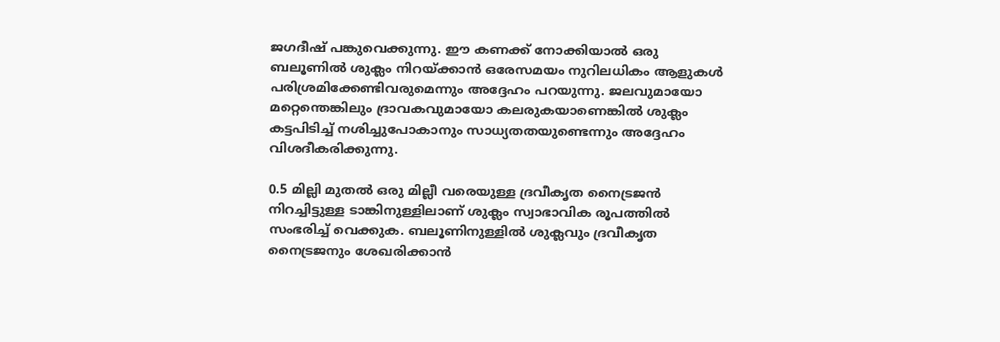ജഗദീഷ് പങ്കുവെക്കുന്നു. ഈ കണക്ക് നോക്കിയാല്‍ ഒരു ബലൂണില്‍ ശുക്ലം നിറയ്ക്കാന്‍ ഒരേസമയം നുറിലധികം ആളുകള്‍ പരിശ്രമിക്കേണ്ടിവരുമെന്നും അദ്ദേഹം പറയുന്നു. ജലവുമായോ മറ്റെന്തെങ്കിലും ദ്രാവകവുമായോ കലരുകയാണെങ്കില്‍ ശുക്ലം കട്ടപിടിച്ച് നശിച്ചുപോകാനും സാധ്യതതയുണ്ടെന്നും അദ്ദേഹം വിശദീകരിക്കുന്നു.

0.5 മില്ലി മുതല്‍ ഒരു മില്ലീ വരെയുള്ള ദ്രവീകൃത നൈട്രജന്‍ നിറച്ചിട്ടുള്ള ടാങ്കിനുള്ളിലാണ് ശുക്ലം സ്വാഭാവിക രൂപത്തില്‍ സംഭരിച്ച് വെക്കുക. ബലൂണിനുള്ളില്‍ ശുക്ലവും ദ്രവീകൃത നൈട്രജനും ശേഖരിക്കാന്‍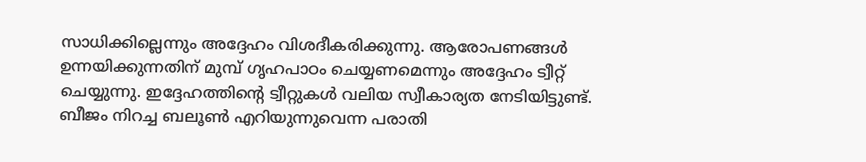സാധിക്കില്ലെന്നും അദ്ദേഹം വിശദീകരിക്കുന്നു. ആരോപണങ്ങള്‍ ഉന്നയിക്കുന്നതിന് മുമ്പ് ഗൃഹപാഠം ചെയ്യണമെന്നും അദ്ദേഹം ട്വീറ്റ് ചെയ്യുന്നു. ഇദ്ദേഹത്തിന്റെ ട്വീറ്റുകള്‍ വലിയ സ്വീകാര്യത നേടിയിട്ടുണ്ട്. ബീജം നിറച്ച ബലൂണ്‍ എറിയുന്നുവെന്ന പരാതി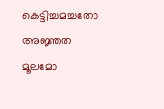കെട്ടിച്ചമച്ചതോ അജ്ഞത മൂലമോ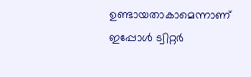ഉണ്ടായതാകാമെന്നാണ് ഇപ്പോള്‍ ട്വിറ്റര്‍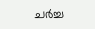ചര്‍ച്ച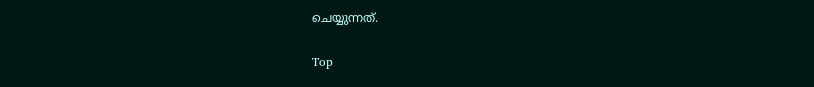ചെയ്യുന്നത്.

Top